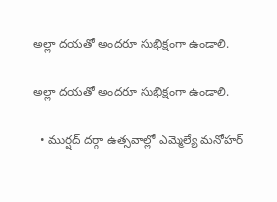అల్లా దయతో అందరూ సుభిక్షంగా ఉండాలి.

అల్లా దయతో అందరూ సుభిక్షంగా ఉండాలి.

  • ముర్షద్ దర్గా ఉత్సవాల్లో ఎమ్మెల్యే మనోహర్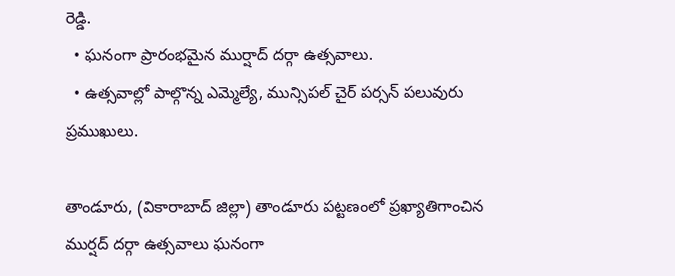రెడ్డి.
  • ఘనంగా ప్రారంభమైన ముర్షాద్ దర్గా ఉత్సవాలు.
  • ఉత్సవాల్లో పాల్గొన్న ఎమ్మెల్యే, మున్సిపల్ చైర్ పర్సన్ పలువురు ప్రముఖులు.

తాండూరు, (వికారాబాద్ జిల్లా) తాండూరు పట్టణంలో ప్రఖ్యాతిగాంచిన ముర్షద్ దర్గా ఉత్సవాలు ఘనంగా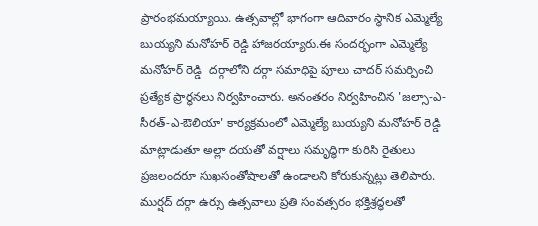ప్రారంభమయ్యాయి. ఉత్సవాల్లో భాగంగా ఆదివారం స్థానిక ఎమ్మెల్యే బుయ్యని మనోహర్ రెడ్డి హాజరయ్యారు.ఈ సందర్భంగా ఎమ్మెల్యే మనోహర్ రెడ్డి  దర్గాలోని దర్గా సమాధిపై పూలు చాదర్ సమర్పించి ప్రత్యేక ప్రార్థనలు నిర్వహించారు. అనంతరం నిర్వహించిన 'జల్సా-ఎ-సీరత్-ఎ-ఔలియా' కార్యక్రమంలో ఎమ్మెల్యే బుయ్యని మనోహర్ రెడ్డి మాట్లాడుతూ అల్లా దయతో వర్షాలు సమృద్ధిగా కురిసి రైతులు ప్రజలందరూ సుఖసంతోషాలతో ఉండాలని కోరుకున్నట్లు తెలిపారు. ముర్షద్ దర్గా ఉర్సు ఉత్సవాలు ప్రతి సంవత్సరం భక్తిశ్రద్ధలతో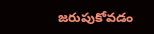జరుపుకోవడం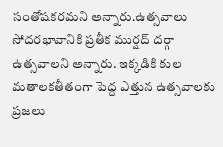సంతోషకరమని అన్నారు.ఉత్సవాలు సోదరభావానికి ప్రతీక ముర్షద్ దర్గా ఉత్సవాలని అన్నారు. ఇక్కడికి కుల మతాలకతీతంగా పెద్ద ఎత్తున ఉత్సవాలకు ప్రజలు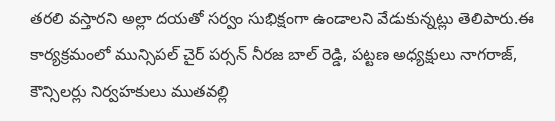తరలి వస్తారని అల్లా దయతో సర్వం సుభిక్షంగా ఉండాలని వేడుకున్నట్లు తెలిపారు.ఈ కార్యక్రమంలో మున్సిపల్ చైర్ పర్సన్ నీరజ బాల్ రెడ్డి, పట్టణ అధ్యక్షులు నాగరాజ్, కౌన్సిలర్లు నిర్వహకులు ముతవల్లి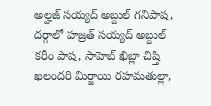అల్హజ్ సయ్యద్ అబ్దుల్‌ గనిపాష, దర్గాలో హజ్రత్ సయ్యద్ అబ్దుల్ కరీం పాష, సాహెబ్ ఖిబ్లా చిష్తి ఖలందరి మిర్జాయి రహమతుల్లా,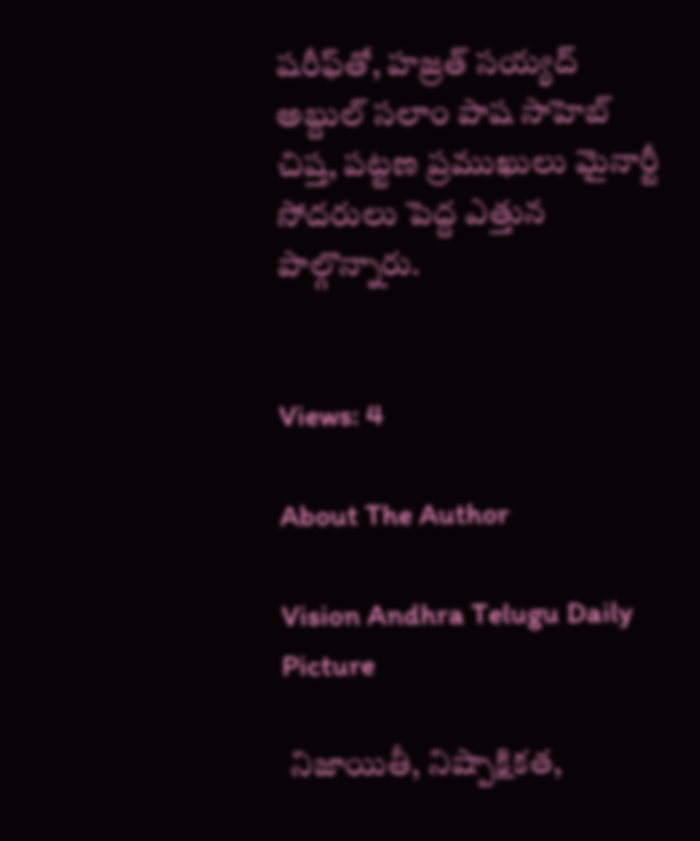షరీఫ్‌తో, హజ్రత్ సయ్యద్‌ అబ్దుల్ సలాం పాష సాహెబ్ చిష్త, పట్టణ ప్రముఖులు మైనార్టీ సోదరులు పెద్ద ఎత్తున పాల్గొన్నారు.


Views: 4

About The Author

Vision Andhra Telugu Daily Picture

 నిజాయితీ, నిష్పాక్షికత,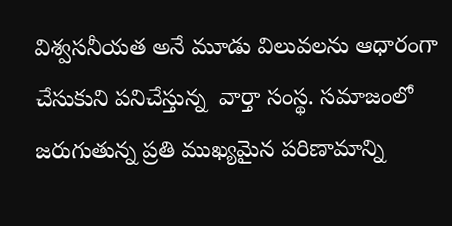విశ్వసనీయత అనే మూడు విలువలను ఆధారంగా చేసుకుని పనిచేస్తున్న  వార్తా సంస్థ. సమాజంలో జరుగుతున్న ప్రతి ముఖ్యమైన పరిణామాన్ని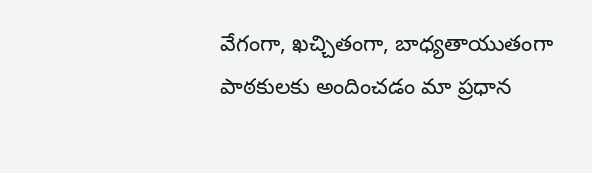వేగంగా, ఖచ్చితంగా, బాధ్యతాయుతంగా పాఠకులకు అందించడం మా ప్రధాన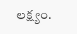లక్ష్యం.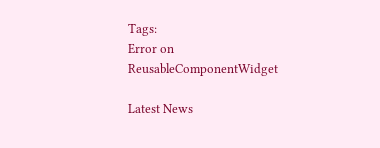Tags:
Error on ReusableComponentWidget

Latest News